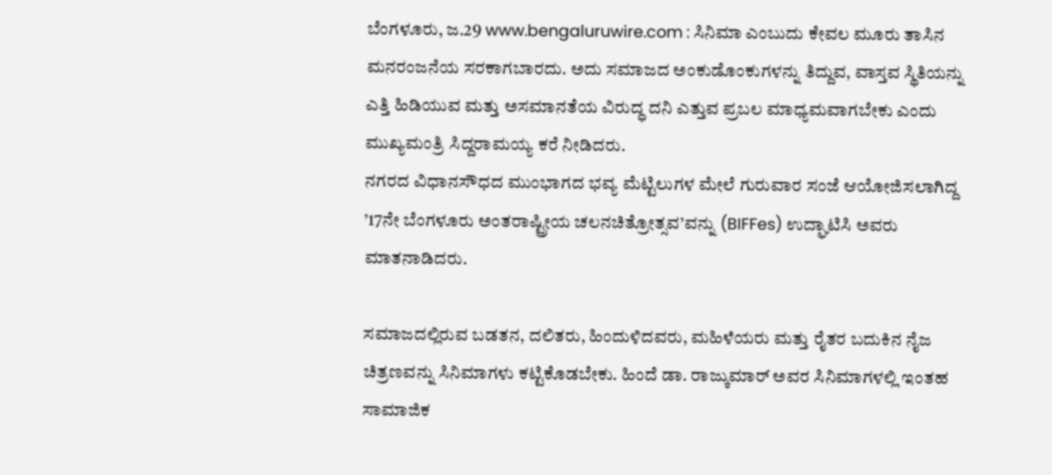ಬೆಂಗಳೂರು, ಜ.29 www.bengaluruwire.com : ಸಿನಿಮಾ ಎಂಬುದು ಕೇವಲ ಮೂರು ತಾಸಿನ ಮನರಂಜನೆಯ ಸರಕಾಗಬಾರದು. ಅದು ಸಮಾಜದ ಅಂಕುಡೊಂಕುಗಳನ್ನು ತಿದ್ದುವ, ವಾಸ್ತವ ಸ್ಥಿತಿಯನ್ನು ಎತ್ತಿ ಹಿಡಿಯುವ ಮತ್ತು ಅಸಮಾನತೆಯ ವಿರುದ್ಧ ದನಿ ಎತ್ತುವ ಪ್ರಬಲ ಮಾಧ್ಯಮವಾಗಬೇಕು ಎಂದು ಮುಖ್ಯಮಂತ್ರಿ ಸಿದ್ದರಾಮಯ್ಯ ಕರೆ ನೀಡಿದರು.
ನಗರದ ವಿಧಾನಸೌಧದ ಮುಂಭಾಗದ ಭವ್ಯ ಮೆಟ್ಟಿಲುಗಳ ಮೇಲೆ ಗುರುವಾರ ಸಂಜೆ ಆಯೋಜಿಸಲಾಗಿದ್ದ ’17ನೇ ಬೆಂಗಳೂರು ಅಂತರಾಷ್ಟ್ರೀಯ ಚಲನಚಿತ್ರೋತ್ಸವ’ವನ್ನು (BIFFes) ಉದ್ಘಾಟಿಸಿ ಅವರು ಮಾತನಾಡಿದರು.

ಸಮಾಜದಲ್ಲಿರುವ ಬಡತನ, ದಲಿತರು, ಹಿಂದುಳಿದವರು, ಮಹಿಳೆಯರು ಮತ್ತು ರೈತರ ಬದುಕಿನ ನೈಜ ಚಿತ್ರಣವನ್ನು ಸಿನಿಮಾಗಳು ಕಟ್ಟಿಕೊಡಬೇಕು. ಹಿಂದೆ ಡಾ. ರಾಜ್ಕುಮಾರ್ ಅವರ ಸಿನಿಮಾಗಳಲ್ಲಿ ಇಂತಹ ಸಾಮಾಜಿಕ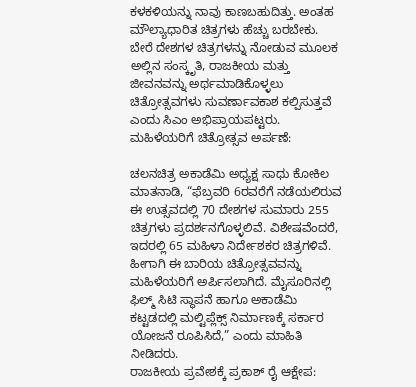ಕಳಕಳಿಯನ್ನು ನಾವು ಕಾಣಬಹುದಿತ್ತು. ಅಂತಹ ಮೌಲ್ಯಾಧಾರಿತ ಚಿತ್ರಗಳು ಹೆಚ್ಚು ಬರಬೇಕು. ಬೇರೆ ದೇಶಗಳ ಚಿತ್ರಗಳನ್ನು ನೋಡುವ ಮೂಲಕ ಅಲ್ಲಿನ ಸಂಸ್ಕೃತಿ, ರಾಜಕೀಯ ಮತ್ತು ಜೀವನವನ್ನು ಅರ್ಥಮಾಡಿಕೊಳ್ಳಲು ಚಿತ್ರೋತ್ಸವಗಳು ಸುವರ್ಣಾವಕಾಶ ಕಲ್ಪಿಸುತ್ತವೆ ಎಂದು ಸಿಎಂ ಅಭಿಪ್ರಾಯಪಟ್ಟರು.
ಮಹಿಳೆಯರಿಗೆ ಚಿತ್ರೋತ್ಸವ ಅರ್ಪಣೆ:

ಚಲನಚಿತ್ರ ಅಕಾಡೆಮಿ ಅಧ್ಯಕ್ಷ ಸಾಧು ಕೋಕಿಲ ಮಾತನಾಡಿ, “ಫೆಬ್ರವರಿ 6ರವರೆಗೆ ನಡೆಯಲಿರುವ ಈ ಉತ್ಸವದಲ್ಲಿ 70 ದೇಶಗಳ ಸುಮಾರು 255 ಚಿತ್ರಗಳು ಪ್ರದರ್ಶನಗೊಳ್ಳಲಿವೆ. ವಿಶೇಷವೆಂದರೆ, ಇದರಲ್ಲಿ 65 ಮಹಿಳಾ ನಿರ್ದೇಶಕರ ಚಿತ್ರಗಳಿವೆ. ಹೀಗಾಗಿ ಈ ಬಾರಿಯ ಚಿತ್ರೋತ್ಸವವನ್ನು ಮಹಿಳೆಯರಿಗೆ ಅರ್ಪಿಸಲಾಗಿದೆ. ಮೈಸೂರಿನಲ್ಲಿ ಫಿಲ್ಮ್ ಸಿಟಿ ಸ್ಥಾಪನೆ ಹಾಗೂ ಅಕಾಡೆಮಿ ಕಟ್ಟಡದಲ್ಲಿ ಮಲ್ಟಿಪ್ಲೆಕ್ಸ್ ನಿರ್ಮಾಣಕ್ಕೆ ಸರ್ಕಾರ ಯೋಜನೆ ರೂಪಿಸಿದೆ,” ಎಂದು ಮಾಹಿತಿ ನೀಡಿದರು.
ರಾಜಕೀಯ ಪ್ರವೇಶಕ್ಕೆ ಪ್ರಕಾಶ್ ರೈ ಆಕ್ಷೇಪ: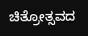ಚಿತ್ರೋತ್ಸವದ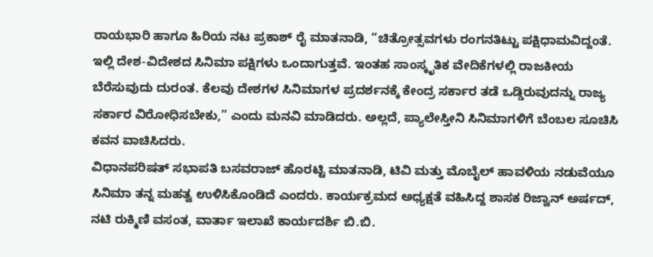ರಾಯಭಾರಿ ಹಾಗೂ ಹಿರಿಯ ನಟ ಪ್ರಕಾಶ್ ರೈ ಮಾತನಾಡಿ, “ಚಿತ್ರೋತ್ಸವಗಳು ರಂಗನತಿಟ್ಟು ಪಕ್ಷಿಧಾಮವಿದ್ದಂತೆ. ಇಲ್ಲಿ ದೇಶ-ವಿದೇಶದ ಸಿನಿಮಾ ಪಕ್ಷಿಗಳು ಒಂದಾಗುತ್ತವೆ. ಇಂತಹ ಸಾಂಸ್ಕೃತಿಕ ವೇದಿಕೆಗಳಲ್ಲಿ ರಾಜಕೀಯ ಬೆರೆಸುವುದು ದುರಂತ. ಕೆಲವು ದೇಶಗಳ ಸಿನಿಮಾಗಳ ಪ್ರದರ್ಶನಕ್ಕೆ ಕೇಂದ್ರ ಸರ್ಕಾರ ತಡೆ ಒಡ್ಡಿರುವುದನ್ನು ರಾಜ್ಯ ಸರ್ಕಾರ ವಿರೋಧಿಸಬೇಕು,” ಎಂದು ಮನವಿ ಮಾಡಿದರು. ಅಲ್ಲದೆ, ಪ್ಯಾಲೇಸ್ತೀನಿ ಸಿನಿಮಾಗಳಿಗೆ ಬೆಂಬಲ ಸೂಚಿಸಿ ಕವನ ವಾಚಿಸಿದರು.
ವಿಧಾನಪರಿಷತ್ ಸಭಾಪತಿ ಬಸವರಾಜ್ ಹೊರಟ್ಟಿ ಮಾತನಾಡಿ, ಟಿವಿ ಮತ್ತು ಮೊಬೈಲ್ ಹಾವಳಿಯ ನಡುವೆಯೂ ಸಿನಿಮಾ ತನ್ನ ಮಹತ್ವ ಉಳಿಸಿಕೊಂಡಿದೆ ಎಂದರು. ಕಾರ್ಯಕ್ರಮದ ಅಧ್ಯಕ್ಷತೆ ವಹಿಸಿದ್ದ ಶಾಸಕ ರಿಜ್ವಾನ್ ಅರ್ಷದ್, ನಟಿ ರುಕ್ಮಿಣಿ ವಸಂತ, ವಾರ್ತಾ ಇಲಾಖೆ ಕಾರ್ಯದರ್ಶಿ ಬಿ.ಬಿ.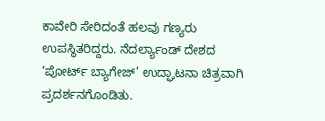ಕಾವೇರಿ ಸೇರಿದಂತೆ ಹಲವು ಗಣ್ಯರು ಉಪಸ್ಥಿತರಿದ್ದರು. ನೆದರ್ಲ್ಯಾಂಡ್ ದೇಶದ ‘ಪೋರ್ಟ್ ಬ್ಯಾಗೇಜ್’ ಉದ್ಘಾಟನಾ ಚಿತ್ರವಾಗಿ ಪ್ರದರ್ಶನಗೊಂಡಿತು.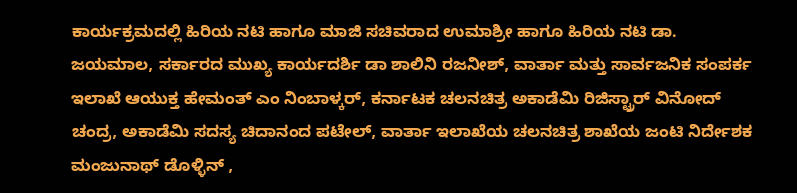ಕಾರ್ಯಕ್ರಮದಲ್ಲಿ ಹಿರಿಯ ನಟಿ ಹಾಗೂ ಮಾಜಿ ಸಚಿವರಾದ ಉಮಾಶ್ರೀ ಹಾಗೂ ಹಿರಿಯ ನಟಿ ಡಾ. ಜಯಮಾಲ, ಸರ್ಕಾರದ ಮುಖ್ಯ ಕಾರ್ಯದರ್ಶಿ ಡಾ ಶಾಲಿನಿ ರಜನೀಶ್, ವಾರ್ತಾ ಮತ್ತು ಸಾರ್ವಜನಿಕ ಸಂಪರ್ಕ ಇಲಾಖೆ ಆಯುಕ್ತ ಹೇಮಂತ್ ಎಂ ನಿಂಬಾಳ್ಕರ್, ಕರ್ನಾಟಕ ಚಲನಚಿತ್ರ ಅಕಾಡೆಮಿ ರಿಜಿಸ್ಟ್ರಾರ್ ವಿನೋದ್ ಚಂದ್ರ, ಅಕಾಡೆಮಿ ಸದಸ್ಯ ಚಿದಾನಂದ ಪಟೇಲ್, ವಾರ್ತಾ ಇಲಾಖೆಯ ಚಲನಚಿತ್ರ ಶಾಖೆಯ ಜಂಟಿ ನಿರ್ದೇಶಕ ಮಂಜುನಾಥ್ ಡೊಳ್ಳಿನ್ ,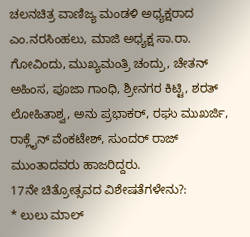ಚಲನಚಿತ್ರ ವಾಣಿಜ್ಯ ಮಂಡಳಿ ಅಧ್ಯಕ್ಷರಾದ ಎಂ.ನರಸಿಂಹಲು, ಮಾಜಿ ಅಧ್ಯಕ್ಷ ಸಾ.ರಾ. ಗೋವಿಂದು, ಮುಖ್ಯಮಂತ್ರಿ ಚಂದ್ರು, ಚೇತನ್ ಅಹಿಂಸ, ಪೂಜಾ ಗಾಂಧಿ, ಶ್ರೀನಗರ ಕಿಟ್ಟಿ, ಶರತ್ ಲೋಹಿತಾಶ್ವ, ಅನು ಪ್ರಭಾಕರ್, ರಘು ಮುಖರ್ಜಿ, ರಾಕ್ಲೈನ್ ವೆಂಕಟೇಶ್, ಸುಂದರ್ ರಾಜ್ ಮುಂತಾದವರು ಹಾಜರಿದ್ದರು.
17ನೇ ಚಿತ್ರೋತ್ಸವದ ವಿಶೇಷತೆಗಳೇನು?:
* ಲುಲು ಮಾಲ್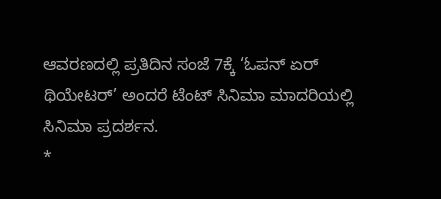ಆವರಣದಲ್ಲಿ ಪ್ರತಿದಿನ ಸಂಜೆ 7ಕ್ಕೆ ‘ಓಪನ್ ಏರ್ ಥಿಯೇಟರ್’ ಅಂದರೆ ಟೆಂಟ್ ಸಿನಿಮಾ ಮಾದರಿಯಲ್ಲಿ ಸಿನಿಮಾ ಪ್ರದರ್ಶನ.
*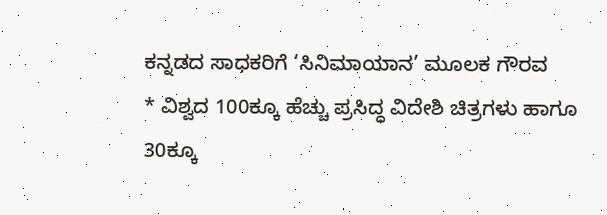ಕನ್ನಡದ ಸಾಧಕರಿಗೆ ‘ಸಿನಿಮಾಯಾನ’ ಮೂಲಕ ಗೌರವ
* ವಿಶ್ವದ 100ಕ್ಕೂ ಹೆಚ್ಚು ಪ್ರಸಿದ್ಧ ವಿದೇಶಿ ಚಿತ್ರಗಳು ಹಾಗೂ 30ಕ್ಕೂ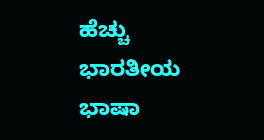ಹೆಚ್ಚು ಭಾರತೀಯ ಭಾಷಾ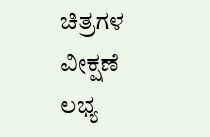ಚಿತ್ರಗಳ ವೀಕ್ಷಣೆ ಲಭ್ಯ